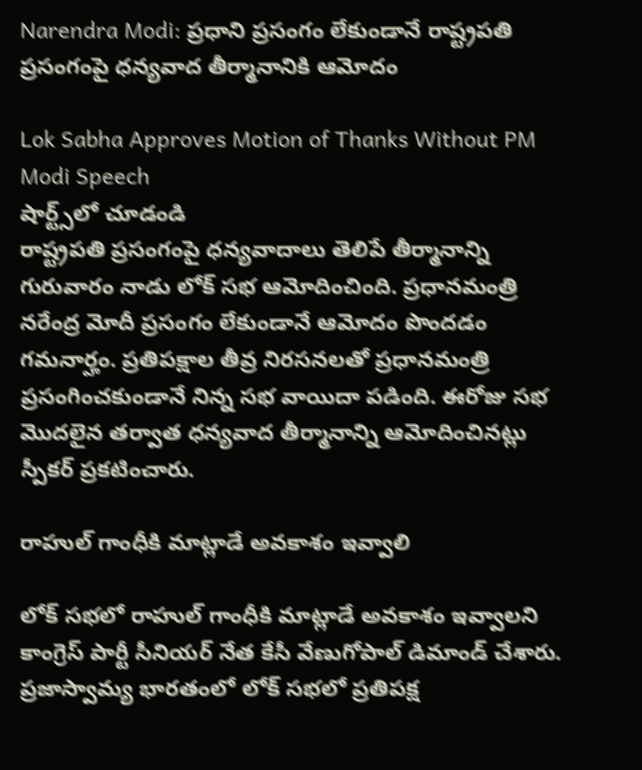Narendra Modi: ప్రధాని ప్రసంగం లేకుండానే రాష్ట్రపతి ప్రసంగంపై ధన్యవాద తీర్మానానికి ఆమోదం

Lok Sabha Approves Motion of Thanks Without PM Modi Speech
షార్ట్స్‌లో చూడండి
రాష్ట్రపతి ప్రసంగంపై ధన్యవాదాలు తెలిపే తీర్మానాన్ని గురువారం నాడు లోక్ సభ ఆమోదించింది. ప్రధానమంత్రి నరేంద్ర మోదీ ప్రసంగం లేకుండానే ఆమోదం పొందడం గమనార్హం. ప్రతిపక్షాల తీవ్ర నిరసనలతో ప్రధానమంత్రి ప్రసంగించకుండానే నిన్న సభ వాయిదా పడింది. ఈరోజు సభ మొదలైన తర్వాత ధన్యవాద తీర్మానాన్ని ఆమోదించినట్లు స్పీకర్ ప్రకటించారు.

రాహుల్ గాంధీకి మాట్లాడే అవకాశం ఇవ్వాలి

లోక్ సభలో రాహుల్ గాంధీకి మాట్లాడే అవకాశం ఇవ్వాలని కాంగ్రెస్ పార్టీ సీనియర్ నేత కేసీ వేణుగోపాల్ డిమాండ్ చేశారు. ప్రజాస్వామ్య భారతంలో లోక్ సభలో ప్రతిపక్ష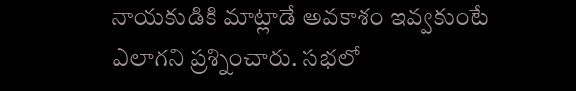నాయకుడికి మాట్లాడే అవకాశం ఇవ్వకుంటే ఎలాగని ప్రశ్నించారు. సభలో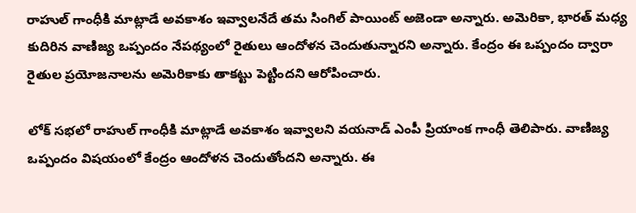రాహుల్ గాంధీకి మాట్లాడే అవకాశం ఇవ్వాలనేదే తమ సింగిల్ పాయింట్ అజెండా అన్నారు. అమెరికా, భారత్ మధ్య కుదిరిన వాణిజ్య ఒప్పందం నేపథ్యంలో రైతులు ఆందోళన చెందుతున్నారని అన్నారు. కేంద్రం ఈ ఒప్పందం ద్వారా రైతుల ప్రయోజనాలను అమెరికాకు తాకట్టు పెట్టిందని ఆరోపించారు.

లోక్ సభలో రాహుల్ గాంధీకి మాట్లాడే అవకాశం ఇవ్వాలని వయనాడ్ ఎంపీ ప్రియాంక గాంధీ తెలిపారు. వాణిజ్య ఒప్పందం విషయంలో కేంద్రం ఆందోళన చెందుతోందని అన్నారు. ఈ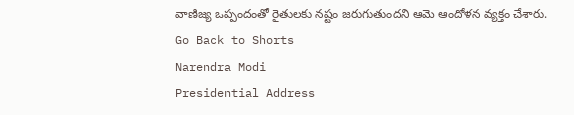వాణిజ్య ఒప్పందంతో రైతులకు నష్టం జరుగుతుందని ఆమె ఆందోళన వ్యక్తం చేశారు.
Go Back to Shorts
Narendra Modi
Presidential Address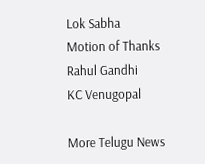Lok Sabha
Motion of Thanks
Rahul Gandhi
KC Venugopal

More Telugu News